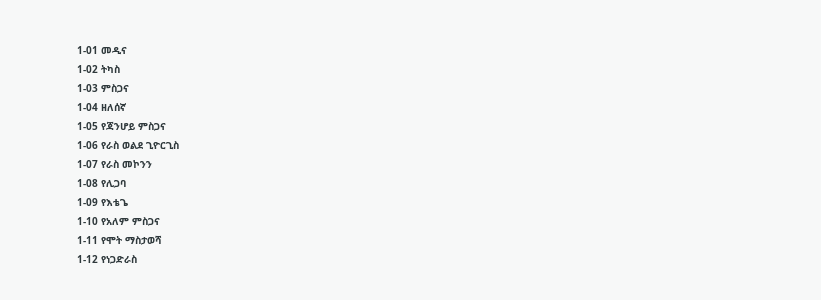1-01 መዲና
1-02 ትካስ
1-03 ምስጋና
1-04 ዘለሰኛ
1-05 የጃንሆይ ምስጋና
1-06 የራስ ወልደ ጊዮርጊስ
1-07 የራስ መኮንን
1-08 የሊጋባ
1-09 የእቴጌ
1-10 የአለም ምስጋና
1-11 የሞት ማስታወሻ
1-12 የነጋድራስ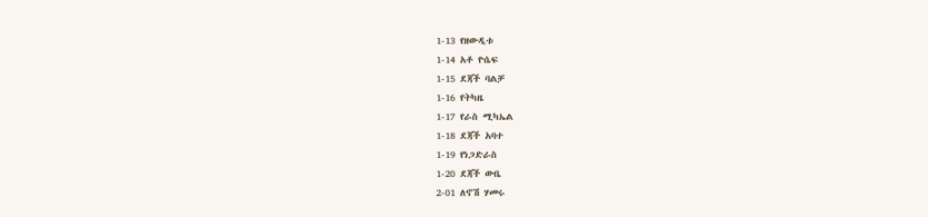1-13 የዘውዲቱ
1-14 አቶ ዮሴፍ
1-15 ደጃች ባልቻ
1-16 የትካዜ
1-17 የራስ ሚካኤል
1-18 ደጃች አባተ
1-19 የነጋድራስ
1-20 ደጃች ውቤ
2-01 ለኖሽ ሃመሩ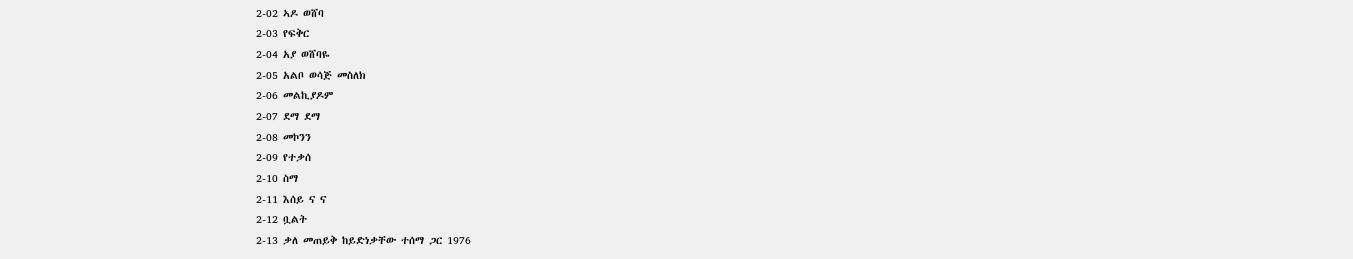2-02 ኣዶ ወሸባ
2-03 የፍቅር
2-04 አያ ወሸባዬ
2-05 አልቦ ወሳጅ መስለክ
2-06 መልኪያዶም
2-07 ደማ ደማ
2-08 መኮንን
2-09 የተቃሰ
2-10 ስማ
2-11 እሰይ ና ና
2-12 ቧልት
2-13 ቃለ መጠይቅ ከይድነቃቸው ተሰማ ጋር 1976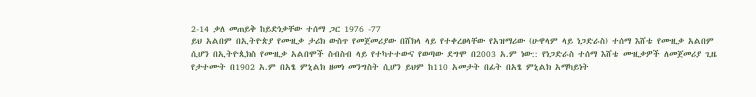2-14 ቃለ መጠይቅ ከይድነቃቸው ተሰማ ጋር 1976 -77
ይህ አልበም በኢትዮጵያ የሙዚቃ ታሪክ ውስጥ የመጀመሪያው በሸክላ ላይ የተቀረፀላቸው የአዝማሪው (ሁዋላም ላይ ነጋድራስ) ተሰማ እሸቴ የሙዚቃ አልበም ሲሆን በኢትዮጲክስ የሙዚቃ አልበሞች ስብስብ ላይ የተካተተውና የወጣው ደግሞ በ2003 አ.ም ነው:: የነጋድራስ ተሰማ እሸቴ ሙዚቃዎች ለመጀመሪያ ጊዜ የታተሙት በ1902 አ.ም በአፄ ምኒልክ ዘመነ መንግስት ሲሆን ይህም ከ110 አመታት በፊት በአፄ ምኒልክ አማካይነት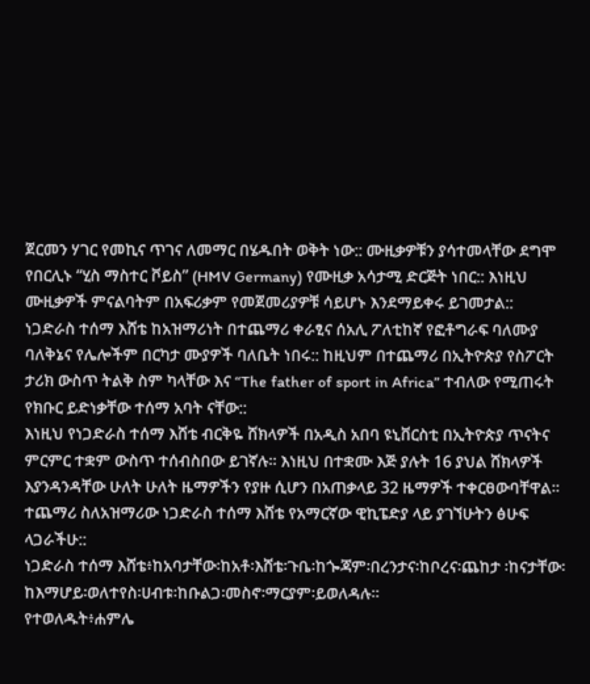ጀርመን ሃገር የመኪና ጥገና ለመማር በሄዱበት ወቅት ነው:: ሙዚቃዎቹን ያሳተመላቸው ደግሞ የበርሊኑ “ሂስ ማስተር ቮይስ” (HMV Germany) የሙዚቃ አሳታሚ ድርጅት ነበር:: እነዚህ ሙዚቃዎች ምናልባትም በአፍሪቃም የመጀመሪያዎቹ ሳይሆኑ እንደማይቀሩ ይገመታል::
ነጋድራስ ተሰማ እሸቴ ከአዝማሪነት በተጨማሪ ቀራፂና ሰአሊ ፖለቲከኛ የፎቶግራፍ ባለሙያ ባለቅኔና የሌሎችም በርካታ ሙያዎች ባለቤት ነበሩ:: ከዚህም በተጨማሪ በኢትዮጵያ የስፖርት ታሪክ ውስጥ ትልቅ ስም ካላቸው እና “The father of sport in Africa” ተብለው የሚጠሩት የክቡር ይድነቃቸው ተሰማ አባት ናቸው::
እነዚህ የነጋድራስ ተሰማ እሸቴ ብርቅዬ ሸክላዎች በአዲስ አበባ ዩኒቨርስቲ በኢትዮጵያ ጥናትና ምርምር ተቋም ውስጥ ተሰብስበው ይገኛሉ፡፡ እነዚህ በተቋሙ እጅ ያሉት 16 ያህል ሸክላዎች እያንዳንዳቸው ሁለት ሁለት ዜማዎችን የያዙ ሲሆን በአጠቃላይ 32 ዜማዎች ተቀርፀውባቸዋል፡፡
ተጨማሪ ስለአዝማሪው ነጋድራስ ተሰማ እሸቴ የአማርኛው ዊኪፔድያ ላይ ያገኘሁትን ፅሁፍ ላጋራችሁ::
ነጋድራስ ተሰማ እሸቴ፥ከአባታቸው፡ከአቶ፡እሸቴ፡ጉቤ፡ከጐጃም፡በረንታና፡ከቦረና፡ጨከታ ፡ከናታቸው፡ከእማሆይ፡ወለተየስ፡ሀብቱ፡ከቡልጋ፡መስኖ፡ማርያም፡ይወለዳሉ።
የተወለዱት፥ሐምሌ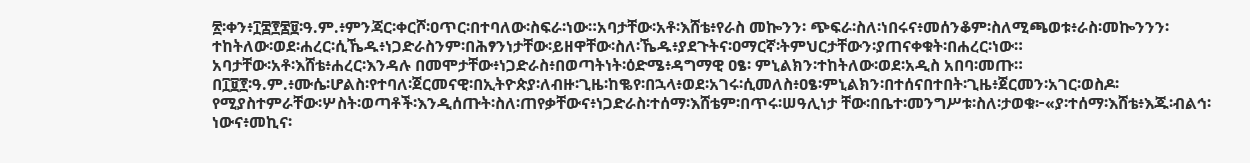፳፡ቀን፥፲፰፻፷፱፡ዓ.ም.፥ምንጃር፡ቀርሾ፡ዐጥር፡በተባለው፡ስፍራ፡ነው።አባታቸው፡አቶ፡እሸቴ፥የራስ መኰንን፡ ጭፍራ፡ስለ፡ነበሩና፥መሰንቆም፡ስለሚጫወቱ፥ራስ፡መኰንንን፡ተከትለው፡ወደ፡ሐረር፡ሲኼዱ፥ነጋድራስንም፡በሕፃንነታቸው፡ይዘዋቸው፡ስለ፡ኼዱ፥ያደጉትና፡ዐማርኛ፡ትምህርታቸውን፡ያጠናቀቁት፡በሐረር፡ነው።
አባታቸው፡አቶ፡እሸቴ፥ሐረር፡እንዳሉ በመሞታቸው፥ነጋድራስ፥በወጣትነት፡ዕድሜ፥ዳግማዊ ዐፄ፡ ምኒልክን፡ተከትለው፡ወደ፡አዲስ አበባ፡መጡ።
በ፲፱፻፡ዓ.ም.፥ሙሴ፡ሆልስ፡የተባለ፡ጀርመናዊ፡በኢትዮጵያ፡ለብዙ፡ጊዜ፡ከቈየ፡በኋላ፥ወደ፡አገሩ፡ሲመለስ፥ዐፄ፡ምኒልክን፡በተሰናበተበት፡ጊዜ፥ጀርመን፡አገር፡ወስዶ፡የሚያስተምራቸው፡ሦስት፡ወጣቶች፡እንዲሰጡት፡ስለ፡ጠየቃቸውና፥ነጋድራስ፡ተሰማ፡እሸቴም፡በጥሩ፡ሠዓሊነታ ቸው፡በቤተ፡መንግሥቱ፡ስለ፡ታወቁ፦«ያ፡ተሰማ፡እሸቴ፥እጁ፡ብልኅ፡ነውና፥መኪና፡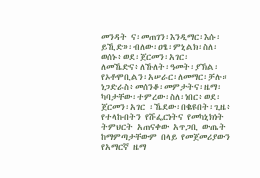መንዳት ና፡መጠገን፡እንዲማር፡እሱ፡ይኺድ»፡ብለው፡ዐፄ፡ምኒልክ፡ስለ፡ወሰኑ፥ወደ፡ጀርመን፡አገር፡ለመኼድና፥ለኹለት፡ዓመት፡ያኽል፡የኦቶሞቢልን፡አሠራር፡ለመማር፡ቻሉ።
ነጋድራስ፥መሰንቆ፡መምታትና፡ዜማ፡ካባታቸው፡ተምረው፡ስለ፡ነበር፥ወደ፡ጀርመን፡አገር ፡ኼደው፡በቈዩበት፡ጊዜ፥ የተላኩበትን የሹፌርነትና የመካኒክነት ትምህርት አጠናቀው አጥጋቢ ውጤት ከማምጣታቸውም በላይ የመጀመሪያውን የአማርኛ ዜማ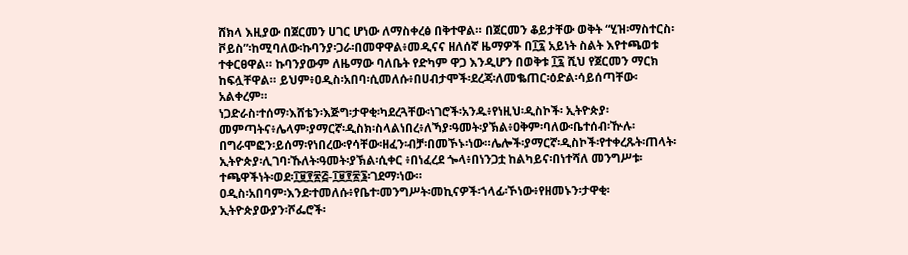ሸክላ እዚያው በጀርመን ሀገር ሆነው ለማስቀረፅ በቅተዋል። በጀርመን ቆይታቸው ወቅት “ሂዝ፡ማስተርስ፡ቮይስ”፡ከሚባለው፡ኩባንያ፡ጋራ፡በመዋዋል፥መዲናና ዘለሰኛ ዜማዎች በ፲፯ አይነት ስልት እየተጫወቱ ተቀርፀዋል። ኩባንያውም ለዜማው ባለቤት የድካም ዋጋ እንዲሆን በወቅቱ ፲፯ ሺህ የጀርመን ማርክ ከፍሏቸዋል። ይህም፥ዐዲስ፡አበባ፡ሲመለሱ፥በሀብታሞች፡ደረጃ፡ለመቈጠር፡ዕድል፡ሳይሰጣቸው፡ አልቀረም።
ነጋድራስ፡ተሰማ፡እሸቴን፡እጅግ፡ታዋቂ፡ካደረጓቸው፡ነገሮች፡አንዱ፥የነዚህ፡ዲስኮች፡ ኢትዮጵያ፡መምጣትና፥ሌላም፡ያማርኛ፡ዲስክ፡ስላልነበረ፥ለኻያ፡ዓመት፡ያኽል፥ዐቅም፡ባለው፡ቤተሰብ፡ዅሉ፡በግራሞፎን፡ይሰማ፡የነበረው፡የሳቸው፡ዘፈን፡ብቻ፡በመኾኑ፡ነው።ሌሎች፡ያማርኛ፡ዲስኮች፡የተቀረጹት፡ጠላት፡ኢትዮጵያ፡ሊገባ፡ኹለት፡ዓመት፡ያኽል፡ሲቀር ፥በነፈረደ ጐላ፥በነንጋቷ ከልካይና፡በነተሻለ መንግሥቱ፡ተጫዋችነት፡ወደ፡፲፱፻፳፭-፲፱፻፳፮፡ገደማ፡ነው።
ዐዲስ፡አበባም፡እንደ፡ተመለሱ፥የቤተ፡መንግሥት፡መኪናዎች፡ኀላፊ፡ኾነው፥የዘመኑን፡ታዋቂ፡ኢትዮጵያውያን፡ሾፌሮች፡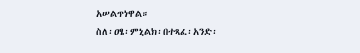አሠልጥነዋል።
ስለ፡ዐፄ፡ምኒልክ፡በተጻፈ፡አንድ፡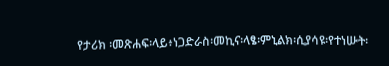የታሪክ ፡መጽሐፍ፡ላይ፥ነጋድራስ፡መኪና፡ላፄ፡ምኒልክ፡ሲያሳዩ፡የተነሡት፡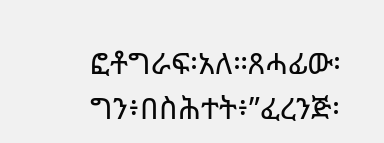ፎቶግራፍ፡አለ።ጸሓፊው፡ግን፥በስሕተት፥”ፈረንጅ፡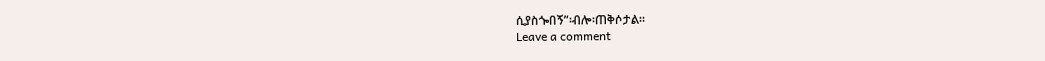ሲያስጐበኝ”፡ብሎ፡ጠቅሶታል።
Leave a comment